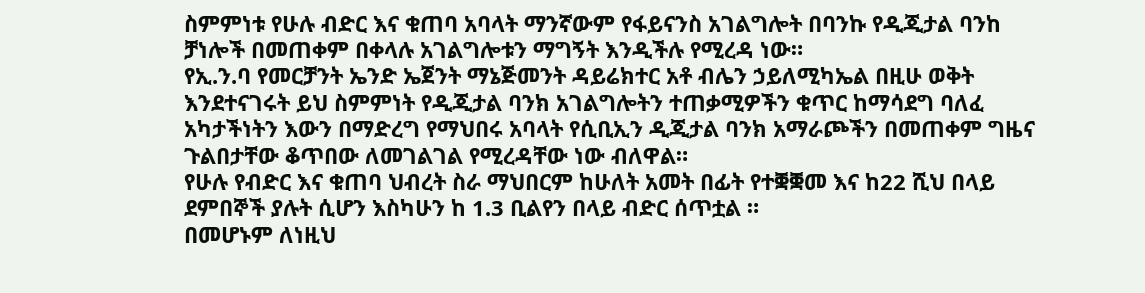ስምምነቱ የሁሉ ብድር እና ቁጠባ አባላት ማንኛውም የፋይናንስ አገልግሎት በባንኩ የዲጂታል ባንከ ቻነሎች በመጠቀም በቀላሉ አገልግሎቱን ማግኝት እንዲችሉ የሚረዳ ነው።
የኢ.ን.ባ የመርቻንት ኤንድ ኤጀንት ማኔጅመንት ዳይሬክተር አቶ ብሌን ኃይለሚካኤል በዚሁ ወቅት እንደተናገሩት ይህ ስምምነት የዲጂታል ባንክ አገልግሎትን ተጠቃሚዎችን ቁጥር ከማሳደግ ባለፈ አካታችነትን እውን በማድረግ የማህበሩ አባላት የሲቢኢን ዲጂታል ባንክ አማራጮችን በመጠቀም ግዜና ጉልበታቸው ቆጥበው ለመገልገል የሚረዳቸው ነው ብለዋል።
የሁሉ የብድር እና ቁጠባ ህብረት ስራ ማህበርም ከሁለት አመት በፊት የተቛቛመ እና ከ22 ሺህ በላይ ደምበኞች ያሉት ሲሆን እስካሁን ከ 1.3 ቢልየን በላይ ብድር ሰጥቷል ።
በመሆኑም ለነዚህ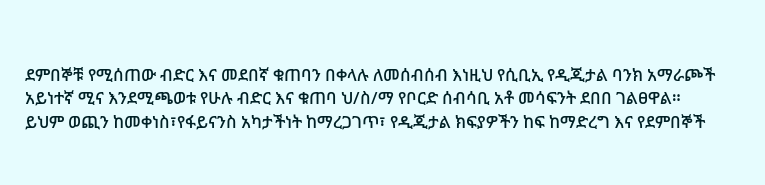ደምበኞቹ የሚሰጠው ብድር እና መደበኛ ቁጠባን በቀላሉ ለመሰብሰብ እነዚህ የሲቢኢ የዲጂታል ባንክ አማራጮች አይነተኛ ሚና እንደሚጫወቱ የሁሉ ብድር እና ቁጠባ ህ/ስ/ማ የቦርድ ሰብሳቢ አቶ መሳፍንት ደበበ ገልፀዋል።
ይህም ወጪን ከመቀነስ፣የፋይናንስ አካታችነት ከማረጋገጥ፣ የዲጂታል ክፍያዎችን ከፍ ከማድረግ እና የደምበኞች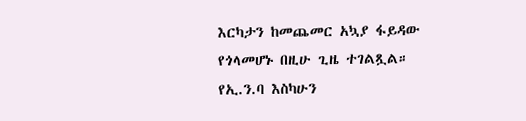እርካታን ከመጨመር አኳያ ፋይዳው የጎላመሆኑ በዚሁ ጊዜ ተገልጿል።
የኢ.ን.ባ እስካሁን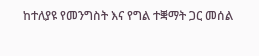ከተለያዩ የመንግስት እና የግል ተቛማት ጋር መሰል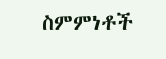ስምምነቶች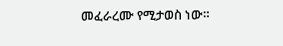መፈራረሙ የሚታወስ ነው።